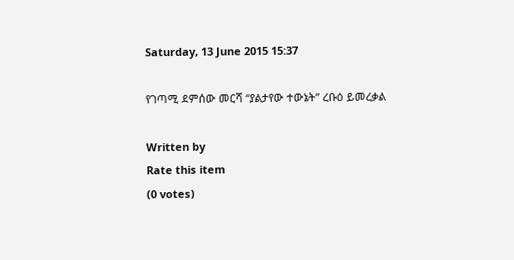Saturday, 13 June 2015 15:37

የገጣሚ ደምሰው መርሻ “ያልታየው ተውኔት” ረቡዕ ይመረቃል

Written by
Rate this item
(0 votes)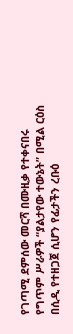የገጣሚ ደምሰው መርሻ በሙዚቃ የተቀናበሩ የግጥም ሥራዎች “ያልታየው ተውኔት” በሚል ርዕስ በሲዲ የተዘጋጀ ሲሆን የፊታችን ረቡዕ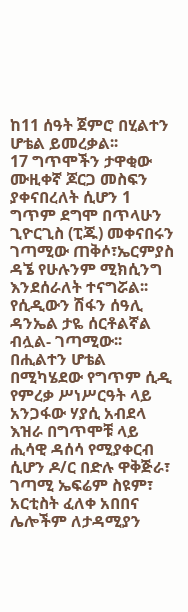ከ11 ሰዓት ጀምሮ በሂልተን ሆቴል ይመረቃል፡፡
17 ግጥሞችን ታዋቂው ሙዚቀኛ ጆርጋ መስፍን ያቀናበረለት ሲሆን 1 ግጥም ደግሞ በጥላሁን ጊዮርጊስ (ፒጁ) መቀናበሩን ገጣሚው ጠቅሶ፣ኤርምያስ ዳኜ የሁሉንም ሚክሲንግ እንደሰራለት ተናግሯል፡፡
የሲዲውን ሽፋን ሰዓሊ ዳንኤል ታዬ ሰርቶልኛል ብሏል- ገጣሚው፡፡
በሒልተን ሆቴል በሚካሄደው የግጥም ሲዲ የምረቃ ሥነሥርዓት ላይ አንጋፋው ሃያሲ አብደላ እዝራ በግጥሞቹ ላይ ሒሳዊ ዳሰሳ የሚያቀርብ ሲሆን ዶ/ር በድሉ ዋቅጅራ፣ ገጣሚ ኤፍሬም ስዩም፣ አርቲስት ፈለቀ አበበና ሌሎችም ለታዳሚያን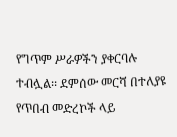የግጥም ሥራዎችን ያቀርባሉ ተብሏል፡፡ ደምሰው መርሻ በተለያዩ የጥበብ መድረኮች ላይ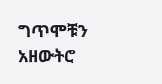ግጥሞቹን አዘውትሮ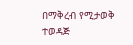በማቅረብ የሚታወቅ ተወዳጅ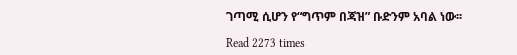ገጣሚ ሲሆን የ“ግጥም በጃዝ” ቡድንም አባል ነው፡፡

Read 2273 times